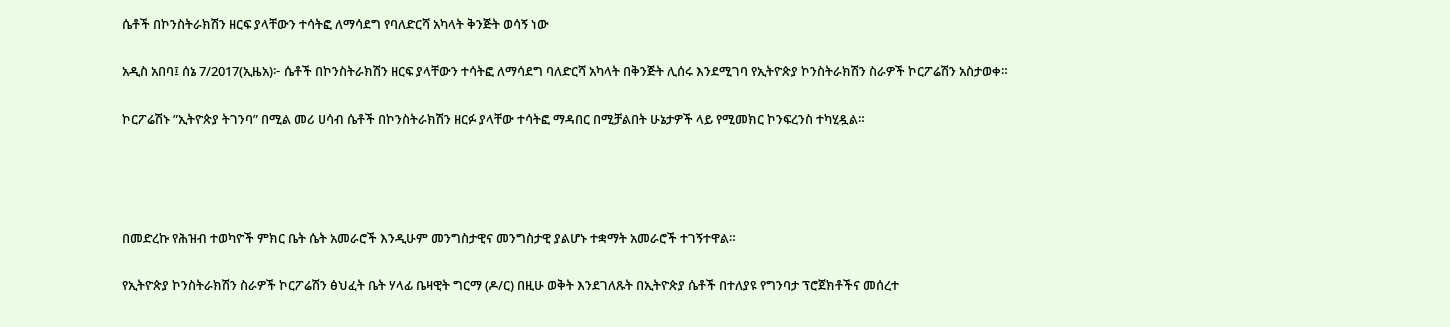ሴቶች በኮንስትራክሽን ዘርፍ ያላቸውን ተሳትፎ ለማሳደግ የባለድርሻ አካላት ቅንጅት ወሳኝ ነው

አዲስ አበባ፤ ሰኔ 7/2017(ኢዜአ)፦ ሴቶች በኮንስትራክሽን ዘርፍ ያላቸውን ተሳትፎ ለማሳደግ ባለድርሻ አካላት በቅንጅት ሊሰሩ እንደሚገባ የኢትዮጵያ ኮንስትራክሽን ስራዎች ኮርፖሬሽን አስታወቀ።

ኮርፖሬሽኑ ”ኢትዮጵያ ትገንባ” በሚል መሪ ሀሳብ ሴቶች በኮንስትራክሽን ዘርፉ ያላቸው ተሳትፎ ማዳበር በሚቻልበት ሁኔታዎች ላይ የሚመክር ኮንፍረንስ ተካሂዷል።




በመድረኩ የሕዝብ ተወካዮች ምክር ቤት ሴት አመራሮች እንዲሁም መንግስታዊና መንግስታዊ ያልሆኑ ተቋማት አመራሮች ተገኝተዋል።

የኢትዮጵያ ኮንስትራክሽን ስራዎች ኮርፖሬሽን ፅህፈት ቤት ሃላፊ ቤዛዊት ግርማ (ዶ/ር) በዚሁ ወቅት እንደገለጹት በኢትዮጵያ ሴቶች በተለያዩ የግንባታ ፕሮጀክቶችና መሰረተ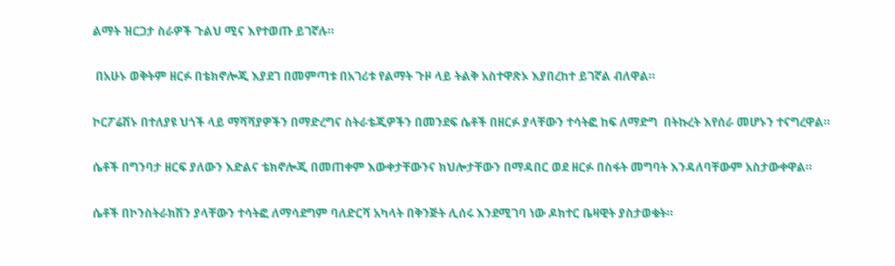ልማት ዝርጋታ ስራዎች ጉልህ ሚና እየተወጡ ይገኛሉ።

 በአሁኑ ወቅትም ዘርፉ በቴክኖሎጂ እያደገ በመምጣቱ በአገሪቱ የልማት ጉዞ ላይ ትልቅ አስተዋጽኦ እያበረከተ ይገኛል ብለዋል።

ኮርፖሬሽኑ በተለያዩ ህጎች ላይ ማሻሻያዎችን በማድረግና ስትራቴጂዎችን በመንደፍ ሴቶች በዘርፉ ያላቸውን ተሳትፎ ከፍ ለማድግ  በትኩረት እየሰራ መሆኑን ተናግረዋል።

ሴቶች በግንባታ ዘርፍ ያለውን እድልና ቴክኖሎጂ በመጠቀም እውቀታቸውንና ክህሎታቸውን በማዳበር ወደ ዘርፉ በስፋት መግባት እንዳለባቸውም አስታውቀዋል።

ሴቶች በኮንስትራክሽን ያላቸውን ተሳትፎ ለማሳደግም ባለድርሻ አካላት በቅንጅት ሊሰሩ እንደሚገባ ነው ዶክተር ቤዛዊት ያስታወቁት።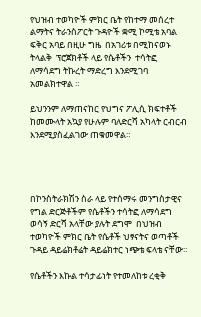የህዝብ ተወካዮች ምክር ቤት የከተማ መሰረተ ልማትና ትራንስፖርት ጉዳዮች ቋሚ ኮሚቴ አባል ፍቅር አባይ በዚሁ ግዜ  በአገሪቱ በሚከናወኑ  ትላልቅ  ፕሮጀክቶች ላይ የሴቶችን  ተሳትፎ ለማሳደግ ትኩረት ማድረግ እንደሚገባ አመልክተዋል ።

ይህንንም ለማጠናከር የህግና ፖሊሲ ክፍተቶች ከመሙላት አኳያ የሁሉም ባለድርሻ አካላት ርብርብ እንደሚያስፈልገው ጠቁመዋል።




በኮንስትራክሽን ስራ ላይ የተሰማሩ መንግስታዊና የግል ድርጅቶችም የሴቶችን ተሳትፎ ለማሳደግ ወሳኝ ድርሻ አላቸው ያሉት ደግሞ  በህዝብ ተወካዮች ምክር ቤት የሴቶች ህፃናትና ወጣቶች ጉዳይ ዳይሬክቶሬት ዳይሬክተር ነጭቴ ፍላቴ ናቸው።

የሴቶችን እኩል ተሳታፊነት የተመለከቱ ረቂቅ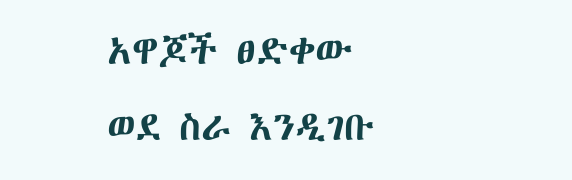አዋጆች ፀድቀው ወደ ስራ እንዲገቡ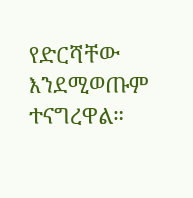የድርሻቸው እንደሚወጡም ተናግረዋል።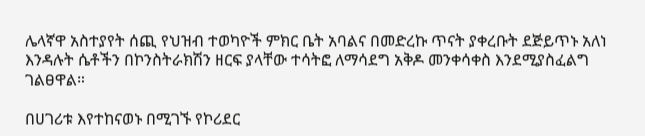ሌላኛዋ አስተያየት ሰጪ የህዝብ ተወካዮች ምክር ቤት አባልና በመድረኩ ጥናት ያቀረቡት ደጅይጥኑ አለነ እንዳሉት ሴቶችን በኮንስትራክሽን ዘርፍ ያላቸው ተሳትፎ ለማሳደግ አቅዶ መንቀሳቀስ እንደሚያስፈልግ ገልፀዋል።

በሀገሪቱ እየተከናወኑ በሚገኙ የኮሪደር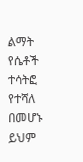ልማት የሴቶች ተሳትፎ የተሻለ በመሆኑ ይህም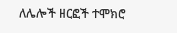ለሌሎች ዘርፎች ተሞክሮ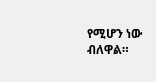የሚሆን ነው ብለዋል።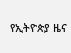የኢትዮጵያ ዜና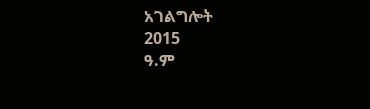አገልግሎት
2015
ዓ.ም